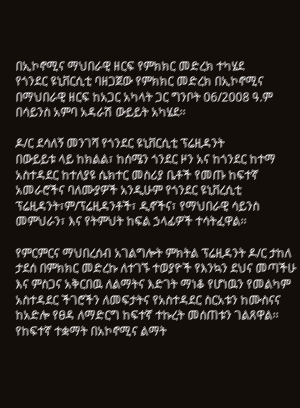በኢኮኖሚና ማህበራዊ ዘርፍ የምክክር መድረክ ተካሄደ
የጎንደር ዩኒቨርሲቲ ባዘጋጀው የምክክር መድረክ በኢኮኖሚና በማህበራዊ ዘርፍ ከአጋር አካላት ጋር ግንቦት 06/2008 ዓ.ም በሳይንስ አምባ አዳራሽ ውይይት አካሄደ፡፡

ዶ/ር ደሳለኝ መንገሻ የጎንደር ዩኒቨርሲቲ ፕሬዚዳንት
በውይይቱ ላይ ከክልል፣ ከሰሜን ጎንደር ዞን አና ከጎንደር ከተማ አስተዳደር ከተለያዩ ሴክተር መስሪያ ቤቶች የመጡ ከፍተኛ አመራሮችና ባለሙያዎች አንዲሁም የጎንደር ዩኒቨረሲቲ ፕሬዚዳንት፣ም/ፕሬዚዳንቶች፣ ዲኖችና፣ የማህበራዊ ሳይንስ መምህራን፣ እና የትምህት ከፍል ኃላፊዎች ተሳትፈዋል፡፡

የምርምርና ማህበረሰብ አገልግሎት ምክትል ፕሬዚዳንት ዶ/ር ታከለ ታደሰ በምክክር መድረኩ ለተገኙ ተወያዮች የእንኳን ደህና መጣችሁ እና ምስጋና አቅርበዉ ለልማትና እድገት ማነቆ የሆነዉን የመልካም አስተዳደር ችገሮችን ለመፍታትና የአስተዳደር ስርአቱን ከሙስናና ከአድሎ የፀዳ ለማድርግ ከፍተኛ ተኩረት መሰጠቱን ገልጸዋል፡፡ የከፍተኛ ተቋማት በአኮኖሚና ልማት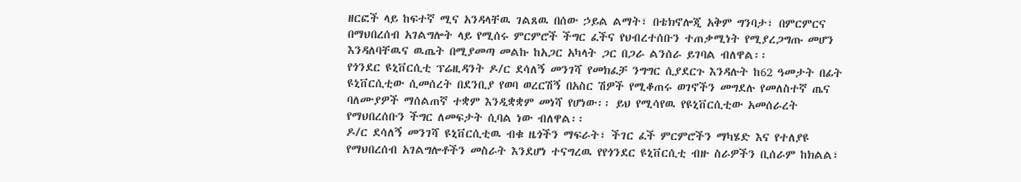ዘርፎች ላይ ከፍተኛ ሚና አንዳላቸዉ ገልጸዉ በሰው ኃይል ልማት፣ በቴክኖሎጂ አቅም ግንባታ፣ በምርምርና በማህበረሰብ አገልግሎት ላይ የሚሰሩ ምርምሮች ችግር ፈችና የህብረተሰቡን ተጠቃሚነት የሚያረጋግጡ መሆን እንዳለባቸዉና ዉጤት በሚያመጣ መልኩ ከአጋር አካላት ጋር በጋራ ልንሰራ ይገባል ብለዋል፡፡
የጎንደር ዩኒቨርሲቲ ፕሬዚዳንት ዶ/ር ደሳለኝ መንገሻ የመክፈቻ ንግግር ሲያደርጉ እንዳሉት ከ62 ዓመታት በፊት ዩኒቨርሲቲው ሲመሰረት በደንቢያ የወባ ወረርሽኝ በአስር ሽዎች የሚቆጠሩ ወገኖችን መግደሉ የመለስተኛ ጤና ባለሙያዎች ማሰልጠኛ ተቋም እንዲቋቋም መነሻ የሆነው፡፡ ይህ የሚሳየዉ የዩኒቨርሲቲው አመሰራረት የማህበረሰቡን ችግር ለመፍታት ሲባል ነው ብለዋል፡፡
ዶ/ር ደሳለኝ መንገሻ ዩኒቨርሲቲዉ ብቁ ዜጎችን ማፍራት፣ ችገር ፈች ምርምሮችን ማካሄድ እና የተለያዩ የማህበረሰብ አገልግሎቶችን መስራት እንደሆነ ተናግረዉ የየጎንደር ዩኒቨርሲቲ ብዙ ስራዎችን ቢሰራም ከክልል፣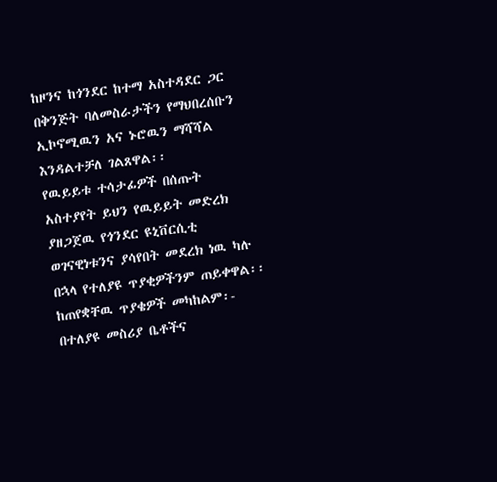ከዞንና ከጎንደር ከተማ አስተዳደር ጋር በቅንጅት ባለመስራታችን የማህበረሰቡን ኢኮኖሚዉን አና ኑሮዉን ማሻሻል እንዳልተቻለ ገልጸዋል፡፡
የዉይይቱ ተሳታፊዎች በሰጡት አስተያየት ይህን የዉይይት መድረክ ያዘጋጀዉ የጎንደር ዩኒቨርሲቲ ወገናዊነቱንና ያሳየበት መደረክ ነዉ ካሉ በኋላ የተለያዩ ጥያቂዎችንም ጠይቀዋል፡፡ ከጠየቋቸዉ ጥያቄዎች መካከልም፡- በተለያዩ መስሪያ ቤቶችና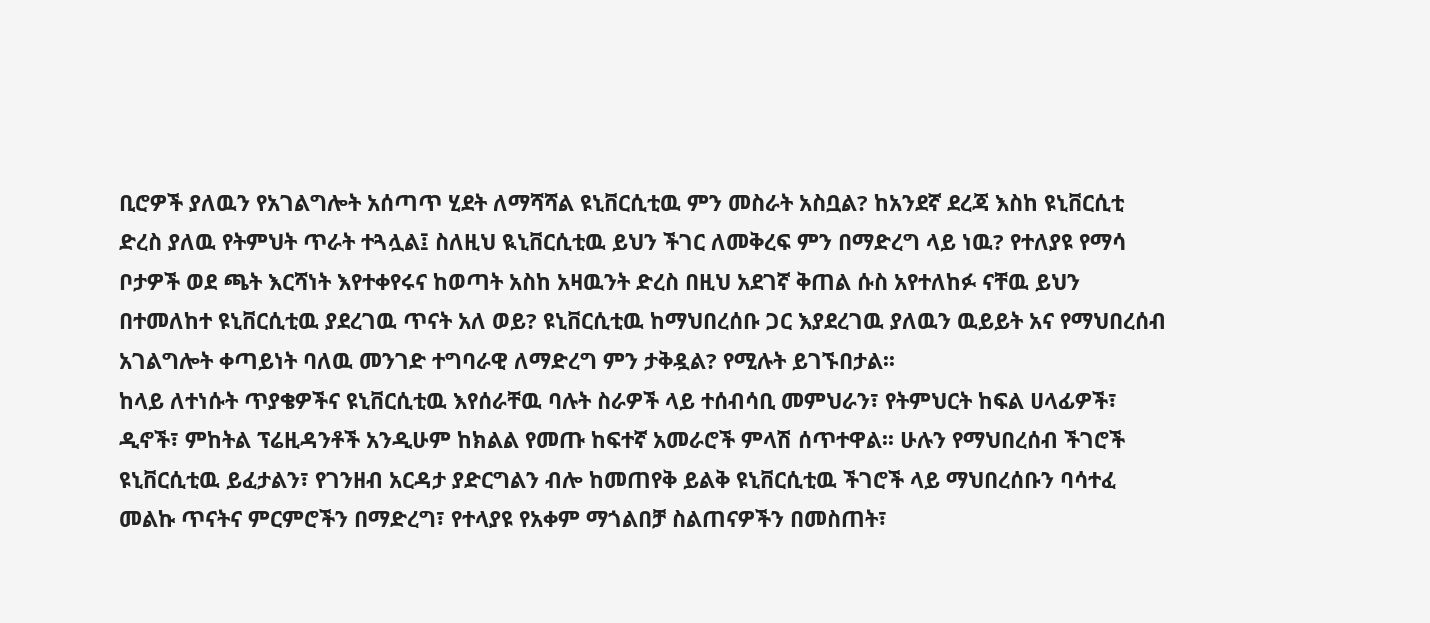ቢሮዎች ያለዉን የአገልግሎት አሰጣጥ ሂደት ለማሻሻል ዩኒቨርሲቲዉ ምን መስራት አስቧል? ከአንደኛ ደረጃ እስከ ዩኒቨርሲቲ ድረስ ያለዉ የትምህት ጥራት ተጓሏል፤ ስለዚህ ዪኒቨርሲቲዉ ይህን ችገር ለመቅረፍ ምን በማድረግ ላይ ነዉ? የተለያዩ የማሳ ቦታዎች ወደ ጫት እርሻነት እየተቀየሩና ከወጣት አስከ አዛዉንት ድረስ በዚህ አደገኛ ቅጠል ሱስ አየተለከፉ ናቸዉ ይህን በተመለከተ ዩኒቨርሲቲዉ ያደረገዉ ጥናት አለ ወይ? ዩኒቨርሲቲዉ ከማህበረሰቡ ጋር እያደረገዉ ያለዉን ዉይይት አና የማህበረሰብ አገልግሎት ቀጣይነት ባለዉ መንገድ ተግባራዊ ለማድረግ ምን ታቅዷል? የሚሉት ይገኙበታል፡፡
ከላይ ለተነሱት ጥያቄዎችና ዩኒቨርሲቲዉ እየሰራቸዉ ባሉት ስራዎች ላይ ተሰብሳቢ መምህራን፣ የትምህርት ከፍል ሀላፊዎች፣ ዲኖች፣ ምከትል ፕሬዚዳንቶች አንዲሁም ከክልል የመጡ ከፍተኛ አመራሮች ምላሽ ሰጥተዋል፡፡ ሁሉን የማህበረሰብ ችገሮች ዩኒቨርሲቲዉ ይፈታልን፣ የገንዘብ አርዳታ ያድርግልን ብሎ ከመጠየቅ ይልቅ ዩኒቨርሲቲዉ ችገሮች ላይ ማህበረሰቡን ባሳተፈ መልኩ ጥናትና ምርምሮችን በማድረግ፣ የተላያዩ የአቀም ማጎልበቻ ስልጠናዎችን በመስጠት፣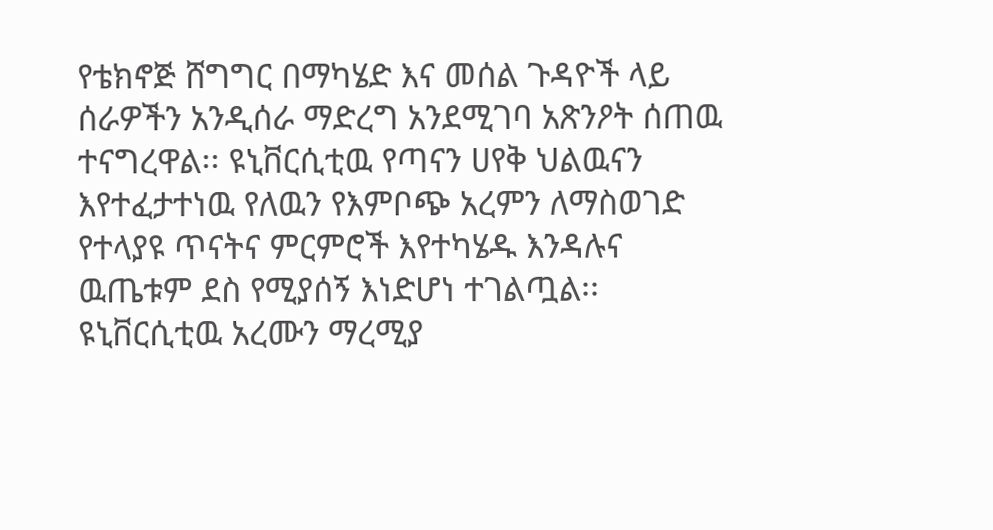የቴክኖጅ ሸግግር በማካሄድ እና መሰል ጉዳዮች ላይ ሰራዎችን አንዲሰራ ማድረግ አንደሚገባ አጽንዖት ሰጠዉ ተናግረዋል፡፡ ዩኒቨርሲቲዉ የጣናን ሀየቅ ህልዉናን እየተፈታተነዉ የለዉን የእምቦጭ አረምን ለማስወገድ የተላያዩ ጥናትና ምርምሮች እየተካሄዱ እንዳሉና ዉጤቱም ደስ የሚያሰኝ እነድሆነ ተገልጧል፡፡ ዩኒቨርሲቲዉ አረሙን ማረሚያ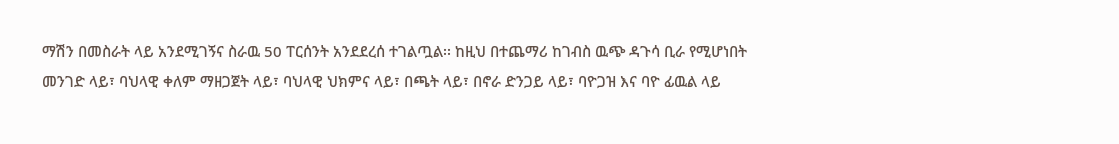ማሽን በመስራት ላይ አንደሚገኝና ስራዉ 50 ፐርሰንት አንደደረሰ ተገልጧል፡፡ ከዚህ በተጨማሪ ከገብስ ዉጭ ዳጉሳ ቢራ የሚሆነበት መንገድ ላይ፣ ባህላዊ ቀለም ማዘጋጀት ላይ፣ ባህላዊ ህክምና ላይ፣ በጫት ላይ፣ በኖራ ድንጋይ ላይ፣ ባዮጋዝ እና ባዮ ፊዉል ላይ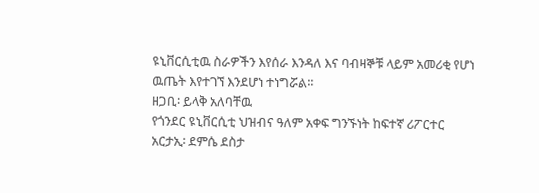ዩኒቨርሲቲዉ ስራዎችን እየሰራ እንዳለ እና ባብዛኞቹ ላይም አመሪቂ የሆነ ዉጤት እየተገኘ እንደሆነ ተነግሯል፡፡
ዘጋቢ፡ ይላቅ አለባቸዉ
የጎንደር ዩኒቨርሲቲ ህዝብና ዓለም አቀፍ ግንኙነት ከፍተኛ ሪፖርተር
አርታኢ፡ ደምሴ ደስታ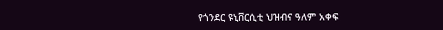የጎንደር ዩኒቨርሲቲ ህዝብና ዓለም አቀፍ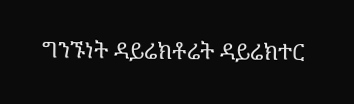ግንኙነት ዳይሬክቶሬት ዳይሬክተር